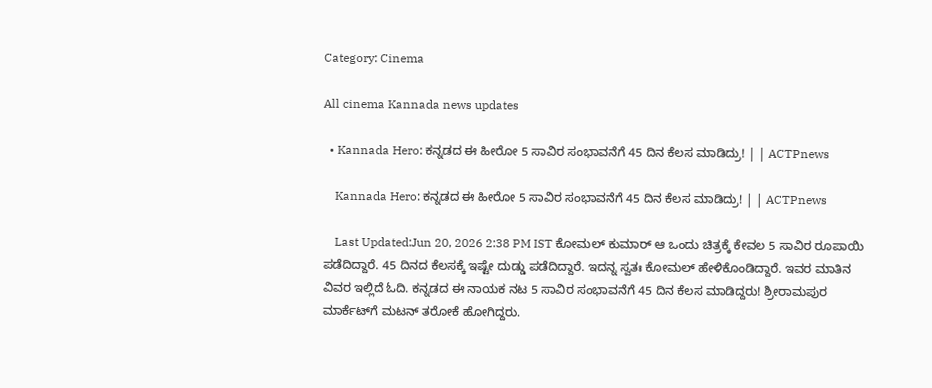Category: Cinema

All cinema Kannada news updates

  • Kannada Hero: ಕನ್ನಡದ ಈ ಹೀರೋ 5 ಸಾವಿರ ಸಂಭಾವನೆಗೆ 45 ದಿನ ಕೆಲಸ ಮಾಡಿದ್ರು! | | ACTPnews

    Kannada Hero: ಕನ್ನಡದ ಈ ಹೀರೋ 5 ಸಾವಿರ ಸಂಭಾವನೆಗೆ 45 ದಿನ ಕೆಲಸ ಮಾಡಿದ್ರು! | | ACTPnews

    Last Updated:Jun 20, 2026 2:38 PM IST ಕೋಮಲ್ ಕುಮಾರ್ ಆ ಒಂದು ಚಿತ್ರಕ್ಕೆ ಕೇವಲ 5 ಸಾವಿರ ರೂಪಾಯಿ ಪಡೆದಿದ್ದಾರೆ. 45 ದಿನದ ಕೆಲಸಕ್ಕೆ ಇಷ್ಟೇ ದುಡ್ಡು ಪಡೆದಿದ್ದಾರೆ. ಇದನ್ನ ಸ್ವತಃ ಕೋಮಲ್ ಹೇಳಿಕೊಂಡಿದ್ದಾರೆ. ಇವರ ಮಾತಿನ ವಿವರ ಇಲ್ಲಿದೆ ಓದಿ. ಕನ್ನಡದ ಈ ನಾಯಕ ನಟ 5 ಸಾವಿರ ಸಂಭಾವನೆಗೆ 45 ದಿನ ಕೆಲಸ ಮಾಡಿದ್ದರು! ಶ್ರೀರಾಮಪುರ ಮಾರ್ಕೆಟ್‌ಗೆ ಮಟನ್ ತರೋಕೆ ಹೋಗಿದ್ದರು.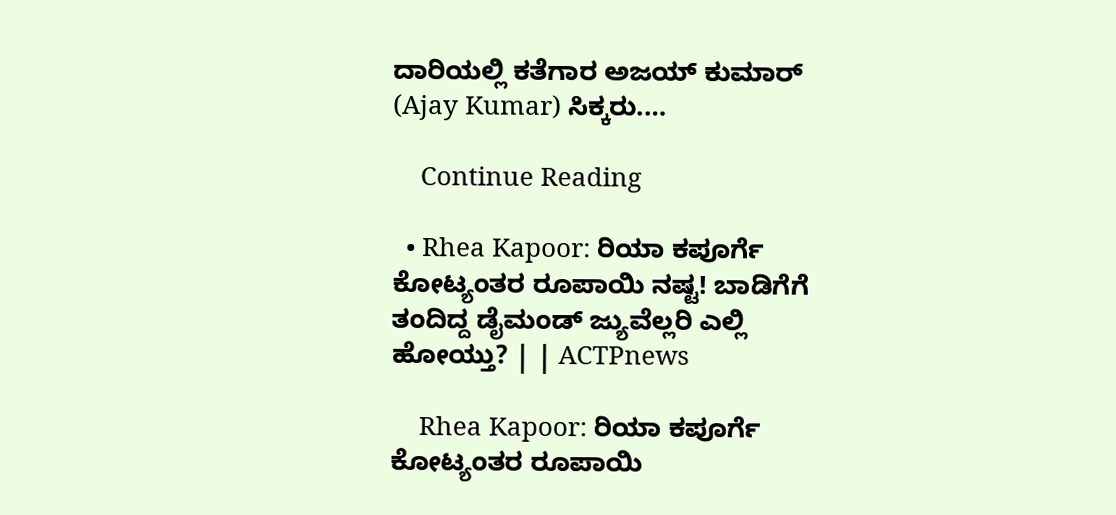ದಾರಿಯಲ್ಲಿ ಕತೆಗಾರ ಅಜಯ್ ಕುಮಾರ್ (Ajay Kumar) ಸಿಕ್ಕರು.…

    Continue Reading

  • Rhea Kapoor: ರಿಯಾ ಕಪೂರ್ಗೆ ಕೋಟ್ಯಂತರ ರೂಪಾಯಿ ನಷ್ಟ! ಬಾಡಿಗೆಗೆ ತಂದಿದ್ದ ಡೈಮಂಡ್ ಜ್ಯುವೆಲ್ಲರಿ ಎಲ್ಲಿ ಹೋಯ್ತು? | | ACTPnews

    Rhea Kapoor: ರಿಯಾ ಕಪೂರ್ಗೆ ಕೋಟ್ಯಂತರ ರೂಪಾಯಿ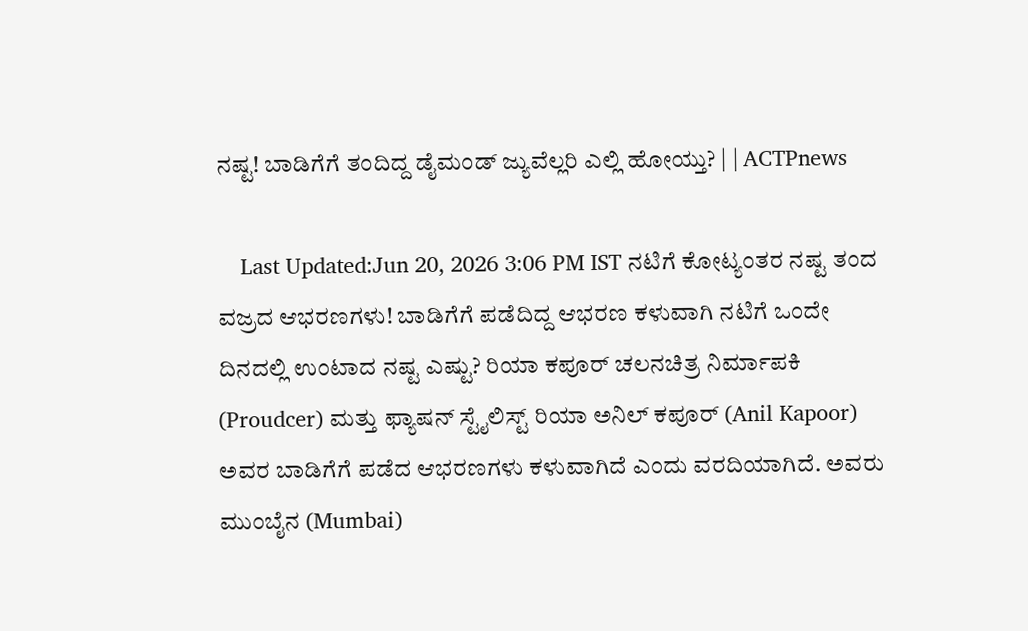ನಷ್ಟ! ಬಾಡಿಗೆಗೆ ತಂದಿದ್ದ ಡೈಮಂಡ್ ಜ್ಯುವೆಲ್ಲರಿ ಎಲ್ಲಿ ಹೋಯ್ತು? | | ACTPnews

    Last Updated:Jun 20, 2026 3:06 PM IST ನಟಿಗೆ ಕೋಟ್ಯಂತರ ನಷ್ಟ ತಂದ ವಜ್ರದ ಆಭರಣಗಳು! ಬಾಡಿಗೆಗೆ ಪಡೆದಿದ್ದ ಆಭರಣ ಕಳುವಾಗಿ ನಟಿಗೆ ಒಂದೇ ದಿನದಲ್ಲಿ ಉಂಟಾದ ನಷ್ಟ ಎಷ್ಟು? ರಿಯಾ ಕಪೂರ್ ಚಲನಚಿತ್ರ ನಿರ್ಮಾಪಕಿ (Proudcer) ಮತ್ತು ಫ್ಯಾಷನ್ ಸ್ಟೈಲಿಸ್ಟ್ ರಿಯಾ ಅನಿಲ್ ಕಪೂರ್ (Anil Kapoor) ಅವರ ಬಾಡಿಗೆಗೆ ಪಡೆದ ಆಭರಣಗಳು ಕಳುವಾಗಿದೆ ಎಂದು ವರದಿಯಾಗಿದೆ. ಅವರು ಮುಂಬೈನ (Mumbai)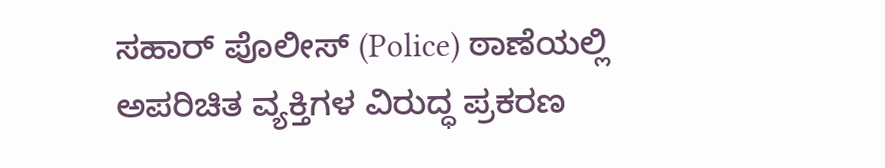ಸಹಾರ್ ಪೊಲೀಸ್ (Police) ಠಾಣೆಯಲ್ಲಿ ಅಪರಿಚಿತ ವ್ಯಕ್ತಿಗಳ ವಿರುದ್ಧ ಪ್ರಕರಣ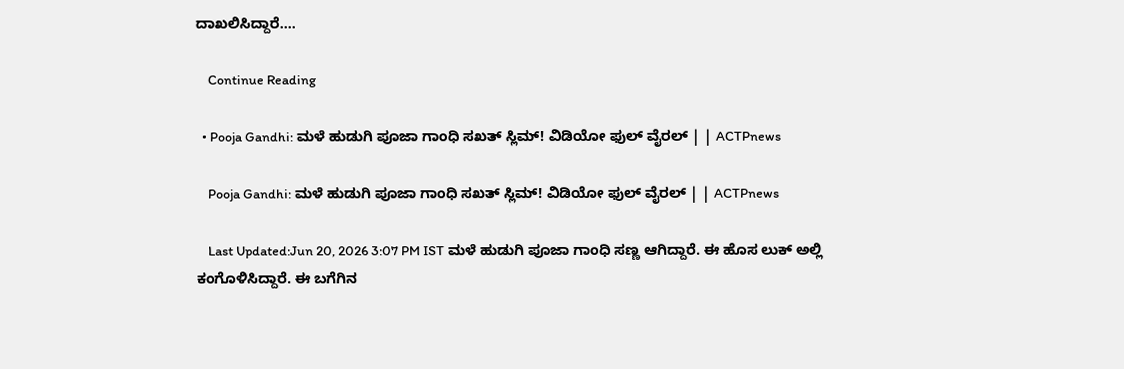ದಾಖಲಿಸಿದ್ದಾರೆ.…

    Continue Reading

  • Pooja Gandhi: ಮಳೆ ಹುಡುಗಿ ಪೂಜಾ ಗಾಂಧಿ ಸಖತ್ ಸ್ಲಿಮ್! ವಿಡಿಯೋ ಫುಲ್ ವೈರಲ್ | | ACTPnews

    Pooja Gandhi: ಮಳೆ ಹುಡುಗಿ ಪೂಜಾ ಗಾಂಧಿ ಸಖತ್ ಸ್ಲಿಮ್! ವಿಡಿಯೋ ಫುಲ್ ವೈರಲ್ | | ACTPnews

    Last Updated:Jun 20, 2026 3:07 PM IST ಮಳೆ ಹುಡುಗಿ ಪೂಜಾ ಗಾಂಧಿ ಸಣ್ಣ ಆಗಿದ್ದಾರೆ. ಈ ಹೊಸ ಲುಕ್ ಅಲ್ಲಿ ಕಂಗೊಳಿಸಿದ್ದಾರೆ. ಈ ಬಗೆಗಿನ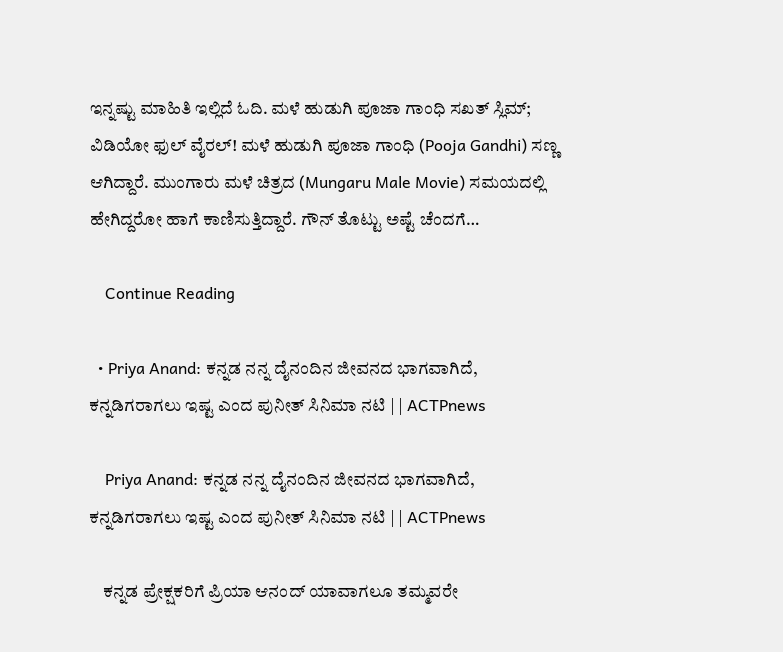ಇನ್ನಷ್ಟು ಮಾಹಿತಿ ಇಲ್ಲಿದೆ ಓದಿ. ಮಳೆ ಹುಡುಗಿ ಪೂಜಾ ಗಾಂಧಿ ಸಖತ್ ಸ್ಲಿಮ್; ವಿಡಿಯೋ ಫುಲ್ ವೈರಲ್! ಮಳೆ ಹುಡುಗಿ ಪೂಜಾ ಗಾಂಧಿ (Pooja Gandhi) ಸಣ್ಣ ಆಗಿದ್ದಾರೆ. ಮುಂಗಾರು ಮಳೆ ಚಿತ್ರದ (Mungaru Male Movie) ಸಮಯದಲ್ಲಿ ಹೇಗಿದ್ದರೋ ಹಾಗೆ ಕಾಣಿಸುತ್ತಿದ್ದಾರೆ. ಗೌನ್ ತೊಟ್ಟು ಅಷ್ಟೆ ಚೆಂದಗೆ…

    Continue Reading

  • Priya Anand: ಕನ್ನಡ ನನ್ನ ದೈನಂದಿನ ಜೀವನದ ಭಾಗವಾಗಿದೆ, ಕನ್ನಡಿಗರಾಗಲು ಇಷ್ಟ ಎಂದ ಪುನೀತ್ ಸಿನಿಮಾ ನಟಿ | | ACTPnews

    Priya Anand: ಕನ್ನಡ ನನ್ನ ದೈನಂದಿನ ಜೀವನದ ಭಾಗವಾಗಿದೆ, ಕನ್ನಡಿಗರಾಗಲು ಇಷ್ಟ ಎಂದ ಪುನೀತ್ ಸಿನಿಮಾ ನಟಿ | | ACTPnews

    ಕನ್ನಡ ಪ್ರೇಕ್ಷಕರಿಗೆ ಪ್ರಿಯಾ ಆನಂದ್ ಯಾವಾಗಲೂ ತಮ್ಮವರೇ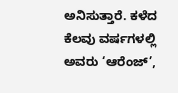ಅನಿಸುತ್ತಾರೆ. ಕಳೆದ ಕೆಲವು ವರ್ಷಗಳಲ್ಲಿ ಅವರು ‘ಆರೆಂಜ್’,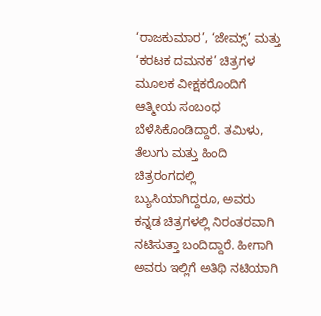‘ರಾಜಕುಮಾರ’, ‘ಜೇಮ್ಸ್’ ಮತ್ತು ‘ಕರಟಕ ದಮನಕ’ ಚಿತ್ರಗಳ ಮೂಲಕ ವೀಕ್ಷಕರೊಂದಿಗೆ ಆತ್ಮೀಯ ಸಂಬಂಧ ಬೆಳೆಸಿಕೊಂಡಿದ್ದಾರೆ. ತಮಿಳು, ತೆಲುಗು ಮತ್ತು ಹಿಂದಿ ಚಿತ್ರರಂಗದಲ್ಲಿ ಬ್ಯುಸಿಯಾಗಿದ್ದರೂ, ಅವರು ಕನ್ನಡ ಚಿತ್ರಗಳಲ್ಲಿ ನಿರಂತರವಾಗಿ ನಟಿಸುತ್ತಾ ಬಂದಿದ್ದಾರೆ. ಹೀಗಾಗಿ ಅವರು ಇಲ್ಲಿಗೆ ಅತಿಥಿ ನಟಿಯಾಗಿ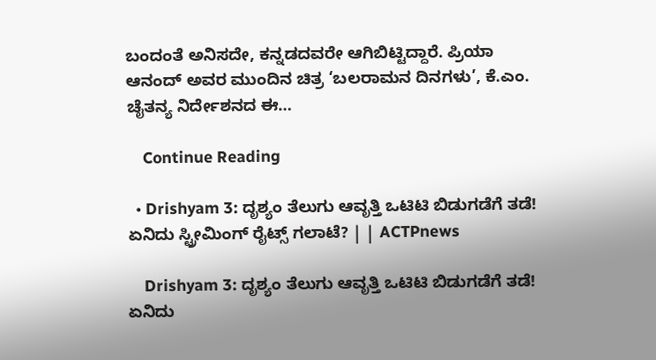ಬಂದಂತೆ ಅನಿಸದೇ, ಕನ್ನಡದವರೇ ಆಗಿಬಿಟ್ಟಿದ್ದಾರೆ. ಪ್ರಿಯಾ ಆನಂದ್ ಅವರ ಮುಂದಿನ ಚಿತ್ರ ‘ಬಲರಾಮನ ದಿನಗಳು’, ಕೆ.ಎಂ. ಚೈತನ್ಯ ನಿರ್ದೇಶನದ ಈ…

    Continue Reading

  • Drishyam 3: ದೃಶ್ಯಂ ತೆಲುಗು ಆವೃತ್ತಿ ಒಟಿಟಿ ಬಿಡುಗಡೆಗೆ ತಡೆ! ಏನಿದು ಸ್ಟ್ರೀಮಿಂಗ್ ರೈಟ್ಸ್ ಗಲಾಟೆ? | | ACTPnews

    Drishyam 3: ದೃಶ್ಯಂ ತೆಲುಗು ಆವೃತ್ತಿ ಒಟಿಟಿ ಬಿಡುಗಡೆಗೆ ತಡೆ! ಏನಿದು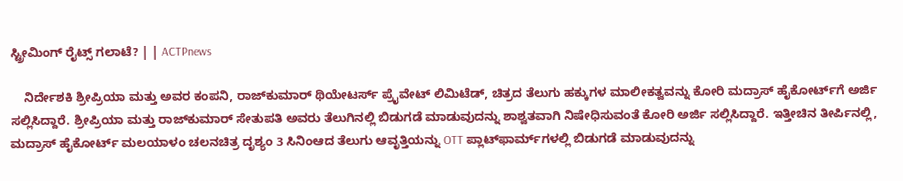ಸ್ಟ್ರೀಮಿಂಗ್ ರೈಟ್ಸ್ ಗಲಾಟೆ? | | ACTPnews

    ನಿರ್ದೇಶಕಿ ಶ್ರೀಪ್ರಿಯಾ ಮತ್ತು ಅವರ ಕಂಪನಿ, ರಾಜ್‌ಕುಮಾರ್ ಥಿಯೇಟರ್ಸ್ ಪ್ರೈವೇಟ್ ಲಿಮಿಟೆಡ್, ಚಿತ್ರದ ತೆಲುಗು ಹಕ್ಕುಗಳ ಮಾಲೀಕತ್ವವನ್ನು ಕೋರಿ ಮದ್ರಾಸ್ ಹೈಕೋರ್ಟ್‌ಗೆ ಅರ್ಜಿ ಸಲ್ಲಿಸಿದ್ದಾರೆ. ಶ್ರೀಪ್ರಿಯಾ ಮತ್ತು ರಾಜ್‌ಕುಮಾರ್ ಸೇತುಪತಿ ಅವರು ತೆಲುಗಿನಲ್ಲಿ ಬಿಡುಗಡೆ ಮಾಡುವುದನ್ನು ಶಾಶ್ವತವಾಗಿ ನಿಷೇಧಿಸುವಂತೆ ಕೋರಿ ಅರ್ಜಿ ಸಲ್ಲಿಸಿದ್ದಾರೆ. ಇತ್ತೀಚಿನ ತೀರ್ಪಿನಲ್ಲಿ, ಮದ್ರಾಸ್ ಹೈಕೋರ್ಟ್ ಮಲಯಾಳಂ ಚಲನಚಿತ್ರ ದೃಶ್ಯಂ 3 ಸಿನಿಂಆದ ತೆಲುಗು ಆವೃತ್ತಿಯನ್ನು OTT ಪ್ಲಾಟ್‌ಫಾರ್ಮ್‌ಗಳಲ್ಲಿ ಬಿಡುಗಡೆ ಮಾಡುವುದನ್ನು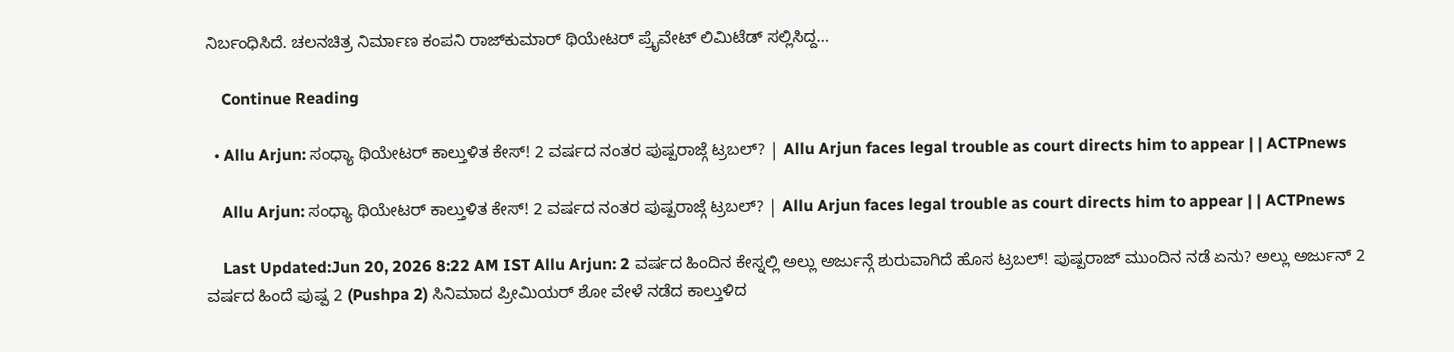ನಿರ್ಬಂಧಿಸಿದೆ. ಚಲನಚಿತ್ರ ನಿರ್ಮಾಣ ಕಂಪನಿ ರಾಜ್‌ಕುಮಾರ್ ಥಿಯೇಟರ್ ಪ್ರೈವೇಟ್ ಲಿಮಿಟೆಡ್ ಸಲ್ಲಿಸಿದ್ದ…

    Continue Reading

  • Allu Arjun: ಸಂಧ್ಯಾ ಥಿಯೇಟರ್ ಕಾಲ್ತುಳಿತ ಕೇಸ್! 2 ವರ್ಷದ ನಂತರ ಪುಷ್ಪರಾಜ್ಗೆ ಟ್ರಬಲ್? | Allu Arjun faces legal trouble as court directs him to appear | | ACTPnews

    Allu Arjun: ಸಂಧ್ಯಾ ಥಿಯೇಟರ್ ಕಾಲ್ತುಳಿತ ಕೇಸ್! 2 ವರ್ಷದ ನಂತರ ಪುಷ್ಪರಾಜ್ಗೆ ಟ್ರಬಲ್? | Allu Arjun faces legal trouble as court directs him to appear | | ACTPnews

    Last Updated:Jun 20, 2026 8:22 AM IST Allu Arjun: 2 ವರ್ಷದ ಹಿಂದಿನ ಕೇಸ್ನಲ್ಲಿ ಅಲ್ಲು ಅರ್ಜುನ್ಗೆ ಶುರುವಾಗಿದೆ ಹೊಸ ಟ್ರಬಲ್! ಪುಷ್ಪರಾಜ್ ಮುಂದಿನ ನಡೆ ಏನು? ಅಲ್ಲು ಅರ್ಜುನ್ 2 ವರ್ಷದ ಹಿಂದೆ ಪುಷ್ಪ 2 (Pushpa 2) ಸಿನಿಮಾದ ಪ್ರೀಮಿಯರ್ ಶೋ ವೇಳೆ ನಡೆದ ಕಾಲ್ತುಳಿದ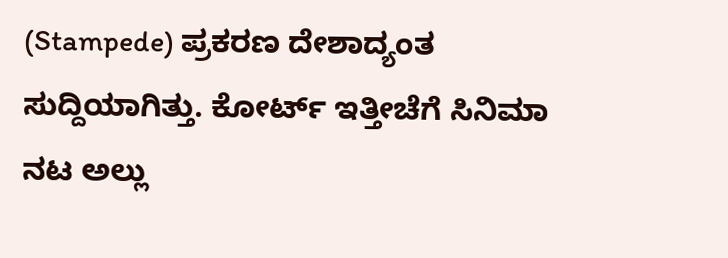(Stampede) ಪ್ರಕರಣ ದೇಶಾದ್ಯಂತ ಸುದ್ದಿಯಾಗಿತ್ತು. ಕೋರ್ಟ್ ಇತ್ತೀಚೆಗೆ ಸಿನಿಮಾ ನಟ ಅಲ್ಲು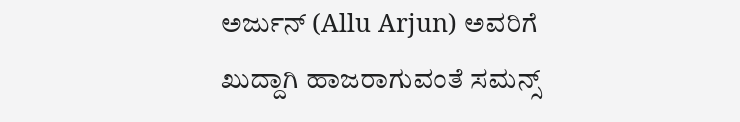ಅರ್ಜುನ್ (Allu Arjun) ಅವರಿಗೆ ಖುದ್ದಾಗಿ ಹಾಜರಾಗುವಂತೆ ಸಮನ್ಸ್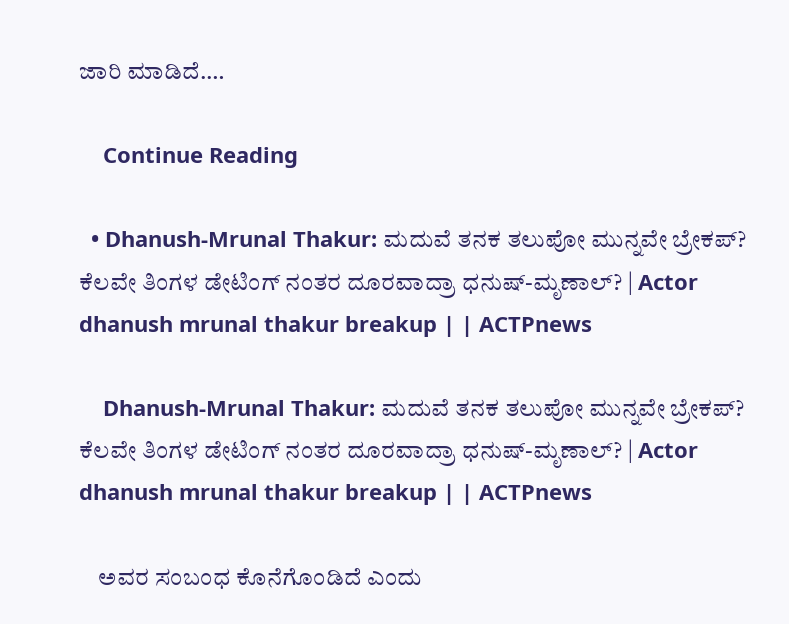ಜಾರಿ ಮಾಡಿದೆ.…

    Continue Reading

  • Dhanush-Mrunal Thakur: ಮದುವೆ ತನಕ ತಲುಪೋ ಮುನ್ನವೇ ಬ್ರೇಕಪ್? ಕೆಲವೇ ತಿಂಗಳ ಡೇಟಿಂಗ್ ನಂತರ ದೂರವಾದ್ರಾ ಧನುಷ್-ಮೃಣಾಲ್? | Actor dhanush mrunal thakur breakup | | ACTPnews

    Dhanush-Mrunal Thakur: ಮದುವೆ ತನಕ ತಲುಪೋ ಮುನ್ನವೇ ಬ್ರೇಕಪ್? ಕೆಲವೇ ತಿಂಗಳ ಡೇಟಿಂಗ್ ನಂತರ ದೂರವಾದ್ರಾ ಧನುಷ್-ಮೃಣಾಲ್? | Actor dhanush mrunal thakur breakup | | ACTPnews

    ಅವರ ಸಂಬಂಧ ಕೊನೆಗೊಂಡಿದೆ ಎಂದು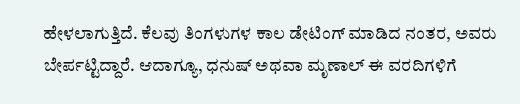ಹೇಳಲಾಗುತ್ತಿದೆ. ಕೆಲವು ತಿಂಗಳುಗಳ ಕಾಲ ಡೇಟಿಂಗ್ ಮಾಡಿದ ನಂತರ, ಅವರು ಬೇರ್ಪಟ್ಟಿದ್ದಾರೆ. ಆದಾಗ್ಯೂ, ಧನುಷ್ ಅಥವಾ ಮೃಣಾಲ್ ಈ ವರದಿಗಳಿಗೆ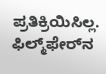ಪ್ರತಿಕ್ರಿಯಿಸಿಲ್ಲ. ಫಿಲ್ಮ್‌ಫೇರ್‌ನ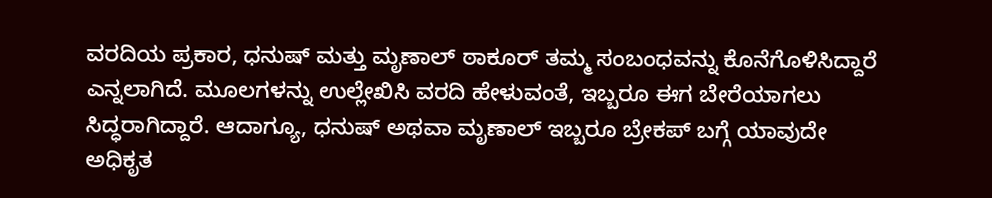ವರದಿಯ ಪ್ರಕಾರ, ಧನುಷ್ ಮತ್ತು ಮೃಣಾಲ್ ಠಾಕೂರ್ ತಮ್ಮ ಸಂಬಂಧವನ್ನು ಕೊನೆಗೊಳಿಸಿದ್ದಾರೆ ಎನ್ನಲಾಗಿದೆ. ಮೂಲಗಳನ್ನು ಉಲ್ಲೇಖಿಸಿ ವರದಿ ಹೇಳುವಂತೆ, ಇಬ್ಬರೂ ಈಗ ಬೇರೆಯಾಗಲು ಸಿದ್ಧರಾಗಿದ್ದಾರೆ. ಆದಾಗ್ಯೂ, ಧನುಷ್ ಅಥವಾ ಮೃಣಾಲ್ ಇಬ್ಬರೂ ಬ್ರೇಕಪ್ ಬಗ್ಗೆ ಯಾವುದೇ ಅಧಿಕೃತ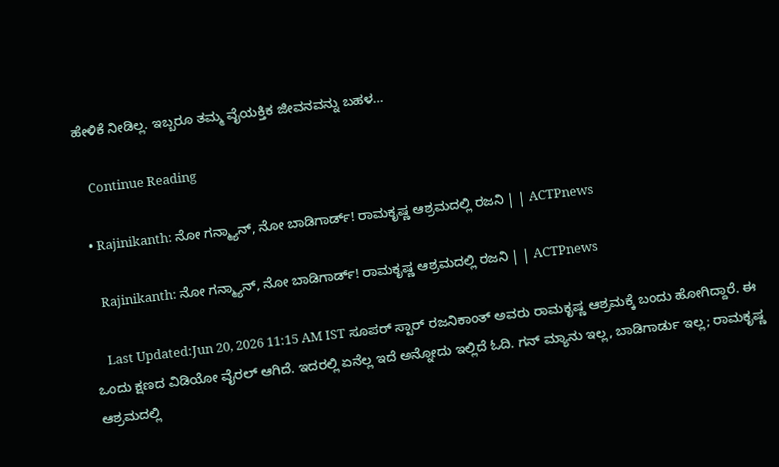ಹೇಳಿಕೆ ನೀಡಿಲ್ಲ. ಇಬ್ಬರೂ ತಮ್ಮ ವೈಯಕ್ತಿಕ ಜೀವನವನ್ನು ಬಹಳ…

    Continue Reading

  • Rajinikanth: ನೋ ಗನ್ಮ್ಯಾನ್, ನೋ ಬಾಡಿಗಾರ್ಡ್! ರಾಮಕೃಷ್ಣ ಆಶ್ರಮದಲ್ಲಿ ರಜನಿ | | ACTPnews

    Rajinikanth: ನೋ ಗನ್ಮ್ಯಾನ್, ನೋ ಬಾಡಿಗಾರ್ಡ್! ರಾಮಕೃಷ್ಣ ಆಶ್ರಮದಲ್ಲಿ ರಜನಿ | | ACTPnews

    Last Updated:Jun 20, 2026 11:15 AM IST ಸೂಪರ್ ಸ್ಟಾರ್ ರಜನಿಕಾಂತ್ ಅವರು ರಾಮಕೃಷ್ಣ ಆಶ್ರಮಕ್ಕೆ ಬಂದು ಹೋಗಿದ್ದಾರೆ. ಈ ಒಂದು ಕ್ಷಣದ ವಿಡಿಯೋ ವೈರಲ್ ಆಗಿದೆ. ಇದರಲ್ಲಿ ಏನೆಲ್ಲ ಇದೆ ಅನ್ನೋದು ಇಲ್ಲಿದೆ ಓದಿ. ಗನ್ ಮ್ಯಾನು ಇಲ್ಲ, ಬಾಡಿಗಾರ್ಡು ಇಲ್ಲ; ರಾಮಕೃಷ್ಣ ಆಶ್ರಮದಲ್ಲಿ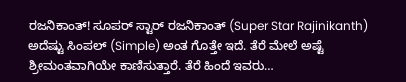ರಜನಿಕಾಂತ್! ಸೂಪರ್ ಸ್ಟಾರ್ ರಜನಿಕಾಂತ್ (Super Star Rajinikanth) ಅದೆಷ್ಟು ಸಿಂಪಲ್ (Simple) ಅಂತ ಗೊತ್ತೇ ಇದೆ. ತೆರೆ ಮೇಲೆ ಅಷ್ಟೆ ಶ್ರೀಮಂತವಾಗಿಯೇ ಕಾಣಿಸುತ್ತಾರೆ. ತೆರೆ ಹಿಂದೆ ಇವರು…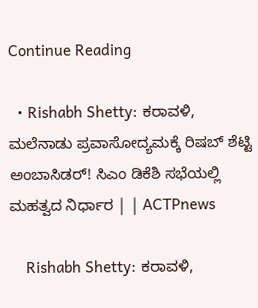Continue Reading

  • Rishabh Shetty: ಕರಾವಳಿ, ಮಲೆನಾಡು ಪ್ರವಾಸೋದ್ಯಮಕ್ಕೆ ರಿಷಬ್ ಶೆಟ್ಟಿ ಅಂಬಾಸಿಡರ್! ಸಿಎಂ ಡಿಕೆಶಿ ಸಭೆಯಲ್ಲಿ ಮಹತ್ವದ ನಿರ್ಧಾರ | | ACTPnews

    Rishabh Shetty: ಕರಾವಳಿ,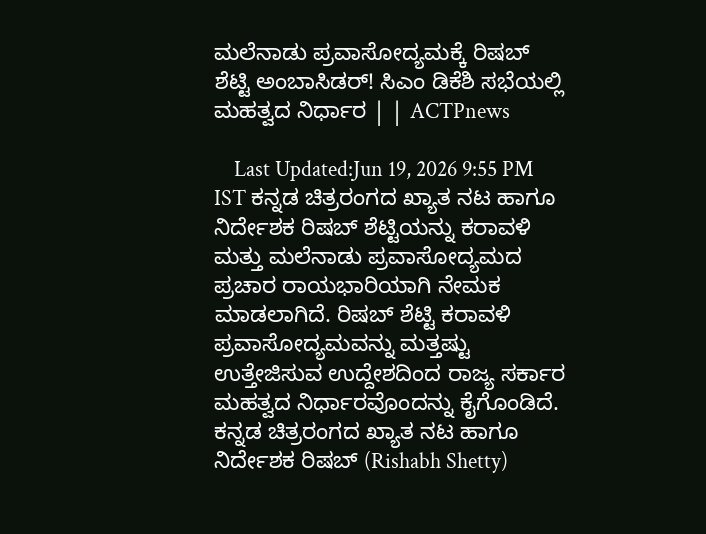ಮಲೆನಾಡು ಪ್ರವಾಸೋದ್ಯಮಕ್ಕೆ ರಿಷಬ್ ಶೆಟ್ಟಿ ಅಂಬಾಸಿಡರ್! ಸಿಎಂ ಡಿಕೆಶಿ ಸಭೆಯಲ್ಲಿ ಮಹತ್ವದ ನಿರ್ಧಾರ | | ACTPnews

    Last Updated:Jun 19, 2026 9:55 PM IST ಕನ್ನಡ ಚಿತ್ರರಂಗದ ಖ್ಯಾತ ನಟ ಹಾಗೂ ನಿರ್ದೇಶಕ ರಿಷಬ್ ಶೆಟ್ಟಿಯನ್ನು ಕರಾವಳಿ ಮತ್ತು ಮಲೆನಾಡು ಪ್ರವಾಸೋದ್ಯಮದ ಪ್ರಚಾರ ರಾಯಭಾರಿಯಾಗಿ ನೇಮಕ ಮಾಡಲಾಗಿದೆ. ರಿಷಬ್ ಶೆಟ್ಟಿ ಕರಾವಳಿ ಪ್ರವಾಸೋದ್ಯಮವನ್ನು ಮತ್ತಷ್ಟು ಉತ್ತೇಜಿಸುವ ಉದ್ದೇಶದಿಂದ ರಾಜ್ಯ ಸರ್ಕಾರ ಮಹತ್ವದ ನಿರ್ಧಾರವೊಂದನ್ನು ಕೈಗೊಂಡಿದೆ. ಕನ್ನಡ ಚಿತ್ರರಂಗದ ಖ್ಯಾತ ನಟ ಹಾಗೂ ನಿರ್ದೇಶಕ ರಿಷಬ್ (Rishabh Shetty)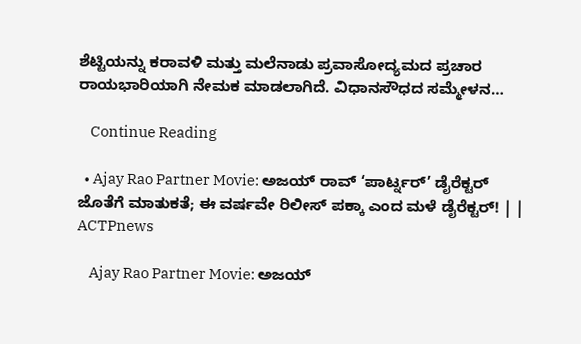ಶೆಟ್ಟಿಯನ್ನು ಕರಾವಳಿ ಮತ್ತು ಮಲೆನಾಡು ಪ್ರವಾಸೋದ್ಯಮದ ಪ್ರಚಾರ ರಾಯಭಾರಿಯಾಗಿ ನೇಮಕ ಮಾಡಲಾಗಿದೆ. ವಿಧಾನಸೌಧದ ಸಮ್ಮೇಳನ…

    Continue Reading

  • Ajay Rao Partner Movie: ಅಜಯ್ ರಾವ್ ‘ಪಾರ್ಟ್ನರ್’ ಡೈರೆಕ್ಟರ್ ಜೊತೆಗೆ ಮಾತುಕತೆ; ಈ ವರ್ಷವೇ ರಿಲೀಸ್ ಪಕ್ಕಾ ಎಂದ ಮಳೆ ಡೈರೆಕ್ಟರ್! | | ACTPnews

    Ajay Rao Partner Movie: ಅಜಯ್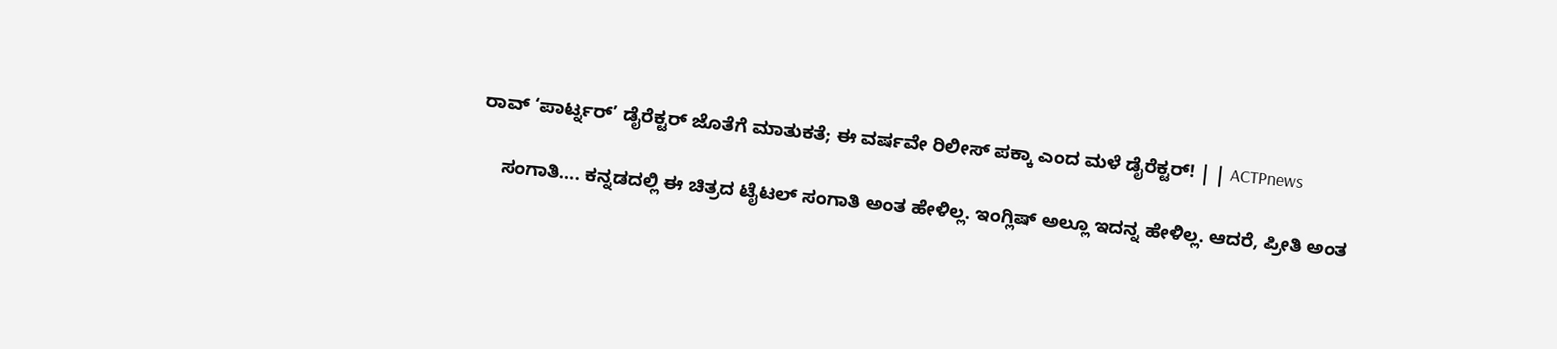ರಾವ್ ‘ಪಾರ್ಟ್ನರ್’ ಡೈರೆಕ್ಟರ್ ಜೊತೆಗೆ ಮಾತುಕತೆ; ಈ ವರ್ಷವೇ ರಿಲೀಸ್ ಪಕ್ಕಾ ಎಂದ ಮಳೆ ಡೈರೆಕ್ಟರ್! | | ACTPnews

    ಸಂಗಾತಿ…. ಕನ್ನಡದಲ್ಲಿ ಈ ಚಿತ್ರದ ಟೈಟಲ್ ಸಂಗಾತಿ ಅಂತ ಹೇಳಿಲ್ಲ. ಇಂಗ್ಲಿಷ್ ಅಲ್ಲೂ ಇದನ್ನ ಹೇಳಿಲ್ಲ. ಆದರೆ, ಪ್ರೀತಿ ಅಂತ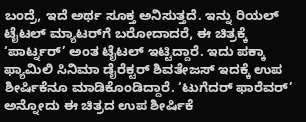ಬಂದ್ರೆ, ಇದೆ ಅರ್ಥ ಸೂಕ್ತ ಅನಿಸುತ್ತದೆ. ಇನ್ನು ರಿಯಲ್ ಟೈಟಲ್ ಮ್ಯಾಟರ್‌ಗೆ ಬರೋದಾದರೆ, ಈ ಚಿತ್ರಕ್ಕೆ ‘ಪಾರ್ಟ್ನರ್’ ಅಂತ ಟೈಟಲ್ ಇಟ್ಟಿದ್ದಾರೆ. ಇದು ಪಕ್ಕಾ ಫ್ಯಾಮಿಲಿ ಸಿನಿಮಾ ಡೈರೆಕ್ಟರ್ ಶಿವತೇಜಸ್ ಇದಕ್ಕೆ ಉಪ ಶೀರ್ಷಿಕೆನೂ ಮಾಡಿಕೊಂಡಿದ್ದಾರೆ. ‘ಟುಗೆದರ್ ಫಾರೆವರ್’ ಅನ್ನೋದು ಈ ಚಿತ್ರದ ಉಪ ಶೀರ್ಷಿಕೆ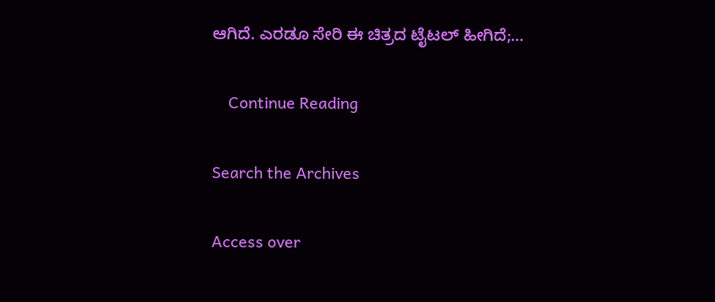ಆಗಿದೆ. ಎರಡೂ ಸೇರಿ ಈ ಚಿತ್ರದ ಟೈಟಲ್ ಹೀಗಿದೆ;…

    Continue Reading

Search the Archives

Access over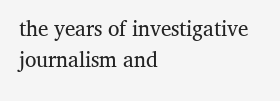the years of investigative journalism and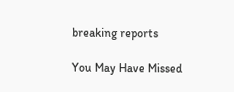breaking reports

You May Have Missed